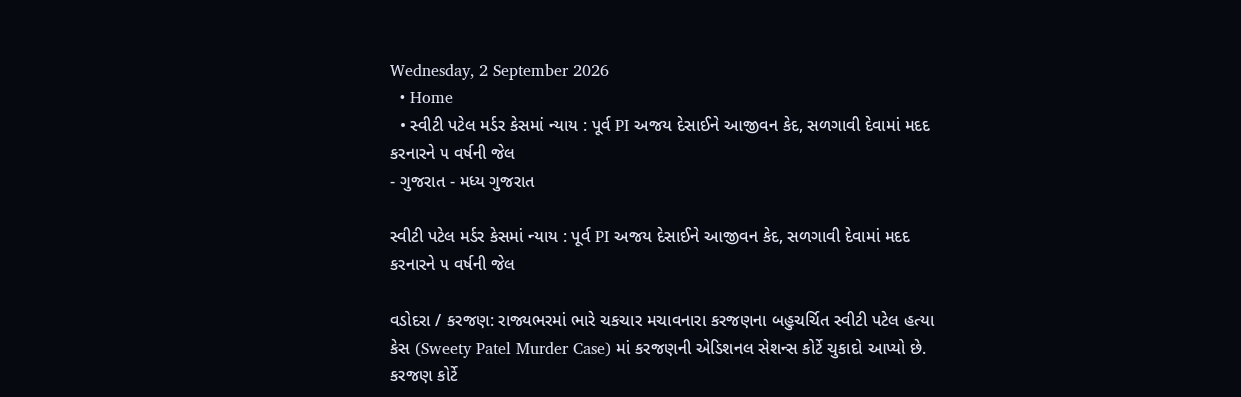Wednesday, 2 September 2026
  • Home
  • સ્વીટી પટેલ મર્ડર કેસમાં ન્યાય : પૂર્વ PI અજય દેસાઈને આજીવન કેદ, સળગાવી દેવામાં મદદ કરનારને ૫ વર્ષની જેલ
- ગુજરાત - મધ્ય ગુજરાત

સ્વીટી પટેલ મર્ડર કેસમાં ન્યાય : પૂર્વ PI અજય દેસાઈને આજીવન કેદ, સળગાવી દેવામાં મદદ કરનારને ૫ વર્ષની જેલ

વડોદરા / કરજણ: રાજ્યભરમાં ભારે ચકચાર મચાવનારા કરજણના બહુચર્ચિત સ્વીટી પટેલ હત્યા કેસ (Sweety Patel Murder Case) માં કરજણની એડિશનલ સેશન્સ કોર્ટે ચુકાદો આપ્યો છે. કરજણ કોર્ટે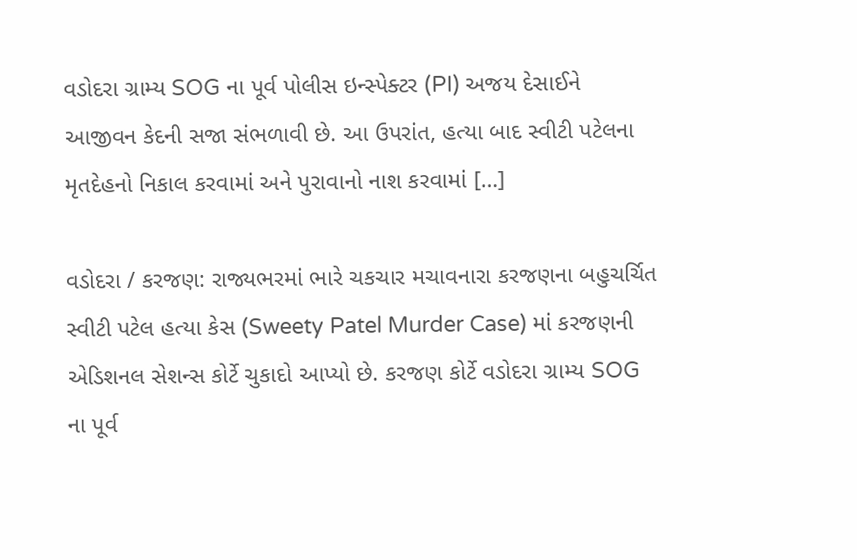વડોદરા ગ્રામ્ય SOG ના પૂર્વ પોલીસ ઇન્સ્પેક્ટર (PI) અજય દેસાઈને આજીવન કેદની સજા સંભળાવી છે. આ ઉપરાંત, હત્યા બાદ સ્વીટી પટેલના મૃતદેહનો નિકાલ કરવામાં અને પુરાવાનો નાશ કરવામાં […]

વડોદરા / કરજણ: રાજ્યભરમાં ભારે ચકચાર મચાવનારા કરજણના બહુચર્ચિત સ્વીટી પટેલ હત્યા કેસ (Sweety Patel Murder Case) માં કરજણની એડિશનલ સેશન્સ કોર્ટે ચુકાદો આપ્યો છે. કરજણ કોર્ટે વડોદરા ગ્રામ્ય SOG ના પૂર્વ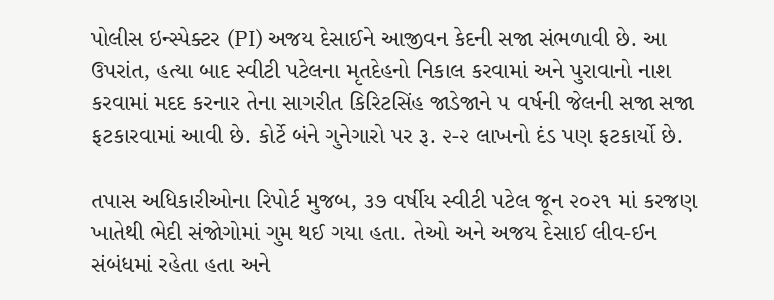પોલીસ ઇન્સ્પેક્ટર (PI) અજય દેસાઈને આજીવન કેદની સજા સંભળાવી છે. આ ઉપરાંત, હત્યા બાદ સ્વીટી પટેલના મૃતદેહનો નિકાલ કરવામાં અને પુરાવાનો નાશ કરવામાં મદદ કરનાર તેના સાગરીત કિરિટસિંહ જાડેજાને ૫ વર્ષની જેલની સજા સજા ફટકારવામાં આવી છે. કોર્ટે બંને ગુનેગારો પર રૂ. ૨-૨ લાખનો દંડ પણ ફટકાર્યો છે.

તપાસ અધિકારીઓના રિપોર્ટ મુજબ, ૩૭ વર્ષીય સ્વીટી પટેલ જૂન ૨૦૨૧ માં કરજણ ખાતેથી ભેદી સંજોગોમાં ગુમ થઈ ગયા હતા. તેઓ અને અજય દેસાઈ લીવ-ઈન સંબંધમાં રહેતા હતા અને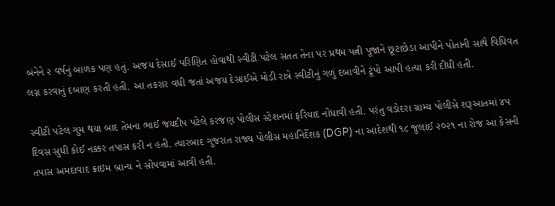બંનેને ૨ વર્ષનું બાળક પણ હતું. અજય દેસાઈ પરિણિત હોવાથી સ્વીટી પટેલ સતત તેના પર પ્રથમ પત્ની પૂજાને છૂટાછેડા આપીને પોતાની સાથે વિધિવત લગ્ન કરવાનું દબાણ કરતી હતી. આ તકરાર વધી જતાં અજય દેસાઈએ મોડી રાત્રે સ્વીટીનું ગળું દબાવીને ટૂંપો આપી હત્યા કરી દીધી હતી.

સ્વીટી પટેલ ગુમ થયા બાદ તેમના ભાઈ જયદીપ પટેલે કરજણ પોલીસ સ્ટેશનમાં ફરિયાદ નોંધાવી હતી. પરંતુ વડોદરા ગ્રામ્ય પોલીસે શરૂઆતમાં ૪૫ દિવસ સુધી કોઈ નક્કર તપાસ કરી ન હતી. ત્યારબાદ ગુજરાત રાજ્ય પોલીસ મહાનિર્દેશક (DGP) ના આદેશથી ૧૮ જુલાઈ ૨૦૨૧ ના રોજ આ કેસની તપાસ અમદાવાદ ક્રાઇમ બ્રાન્ચ ને સોંપવામાં આવી હતી.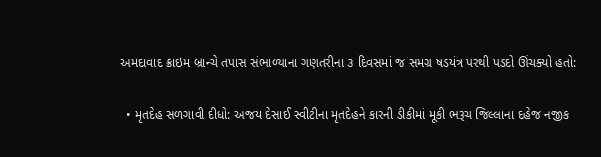અમદાવાદ ક્રાઇમ બ્રાન્ચે તપાસ સંભાળ્યાના ગણતરીના ૩ દિવસમાં જ સમગ્ર ષડયંત્ર પરથી પડદો ઊંચક્યો હતો:

  • મૃતદેહ સળગાવી દીધો: અજય દેસાઈ સ્વીટીના મૃતદેહને કારની ડીકીમાં મૂકી ભરૂચ જિલ્લાના દહેજ નજીક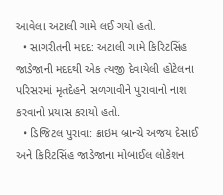આવેલા અટાલી ગામે લઈ ગયો હતો.
  • સાગરીતની મદદ: અટાલી ગામે કિરિટસિંહ જાડેજાની મદદથી એક ત્યજી દેવાયેલી હોટેલના પરિસરમાં મૃતદેહને સળગાવીને પુરાવાનો નાશ કરવાનો પ્રયાસ કરાયો હતો.
  • ડિજિટલ પુરાવા: ક્રાઇમ બ્રાન્ચે અજય દેસાઈ અને કિરિટસિંહ જાડેજાના મોબાઈલ લોકેશન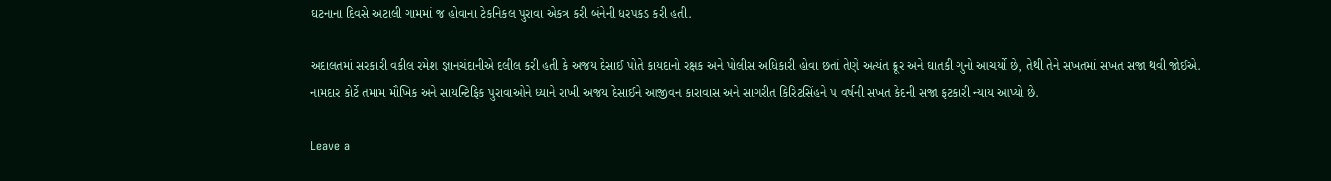ઘટનાના દિવસે અટાલી ગામમાં જ હોવાના ટેકનિકલ પુરાવા એકત્ર કરી બંનેની ધરપકડ કરી હતી.

અદાલતમાં સરકારી વકીલ રમેશ જ્ઞાનચંદાનીએ દલીલ કરી હતી કે અજય દેસાઈ પોતે કાયદાનો રક્ષક અને પોલીસ અધિકારી હોવા છતાં તેણે અત્યંત ક્રૂર અને ઘાતકી ગુનો આચર્યો છે, તેથી તેને સખતમાં સખત સજા થવી જોઈએ. નામદાર કોર્ટે તમામ મૌખિક અને સાયન્ટિફિક પુરાવાઓને ધ્યાને રાખી અજય દેસાઈને આજીવન કારાવાસ અને સાગરીત કિરિટસિંહને ૫ વર્ષની સખત કેદની સજા ફટકારી ન્યાય આપ્યો છે.

Leave a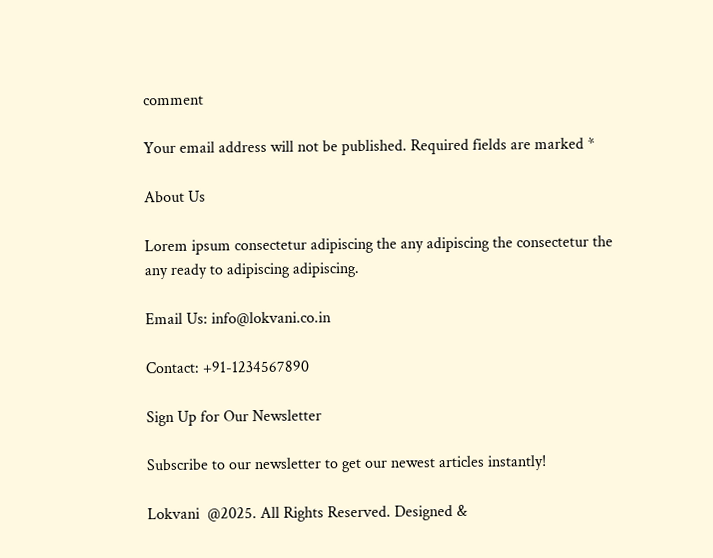comment

Your email address will not be published. Required fields are marked *

About Us

Lorem ipsum consectetur adipiscing the any adipiscing the consectetur the any ready to adipiscing adipiscing.

Email Us: info@lokvani.co.in

Contact: +91-1234567890

Sign Up for Our Newsletter

Subscribe to our newsletter to get our newest articles instantly!

Lokvani  @2025. All Rights Reserved. Designed &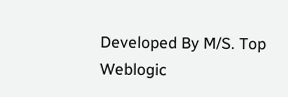Developed By M/S. Top Weblogic